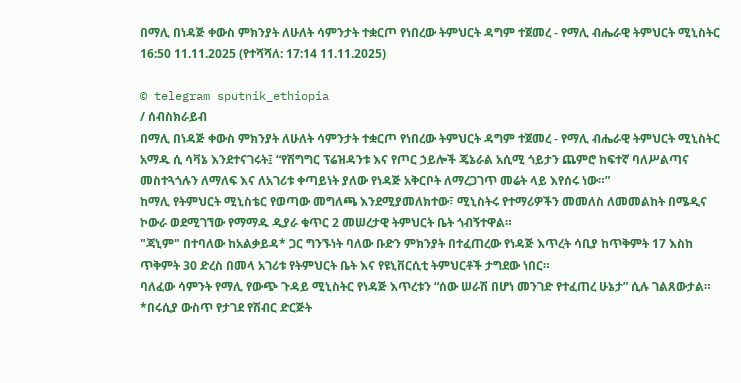በማሊ በነዳጅ ቀውስ ምክንያት ለሁለት ሳምንታት ተቋርጦ የነበረው ትምህርት ዳግም ተጀመረ - የማሊ ብሔራዊ ትምህርት ሚኒስትር
16:50 11.11.2025 (የተሻሻለ: 17:14 11.11.2025)

© telegram sputnik_ethiopia
/ ሰብስክራይብ
በማሊ በነዳጅ ቀውስ ምክንያት ለሁለት ሳምንታት ተቋርጦ የነበረው ትምህርት ዳግም ተጀመረ - የማሊ ብሔራዊ ትምህርት ሚኒስትር
አማዱ ሲ ሳቫኔ እንደተናገሩት፤ “የሽግግር ፕሬዝዳንቱ እና የጦር ኃይሎች ጄኔራል አሲሚ ጎይታን ጨምሮ ከፍተኛ ባለሥልጣና መስተጓጎሉን ለማለፍ እና ለአገሪቱ ቀጣይነት ያለው የነዳጅ አቅርቦት ለማረጋገጥ መሬት ላይ እየሰሩ ነው።”
ከማሊ የትምህርት ሚኒስቴር የወጣው መግለጫ እንደሚያመለክተው፣ ሚኒስትሩ የተማሪዎችን መመለስ ለመመልከት በሜዲና ኮውራ ወደሚገኘው የማማዱ ዲያራ ቁጥር 2 መሠረታዊ ትምህርት ቤት ጎብኝተዋል።
"ጃኒም" በተባለው ከአልቃይዳ* ጋር ግንኙነት ባለው ቡድን ምክንያት በተፈጠረው የነዳጅ እጥረት ሳቢያ ከጥቅምት 17 እስከ ጥቅምት 30 ድረስ በመላ አገሪቱ የትምህርት ቤት እና የዩኒቨርሲቲ ትምህርቶች ታግደው ነበር።
ባለፈው ሳምንት የማሊ የውጭ ጉዳይ ሚኒስትር የነዳጅ እጥረቱን “ሰው ሠራሽ በሆነ መንገድ የተፈጠረ ሁኔታ” ሲሉ ገልጸውታል።
*በሩሲያ ውስጥ የታገደ የሽብር ድርጅት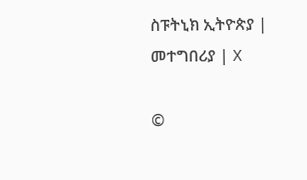ስፑትኒክ ኢትዮጵያ | መተግበሪያ | X

©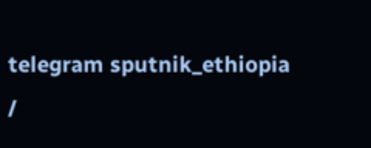telegram sputnik_ethiopia
/